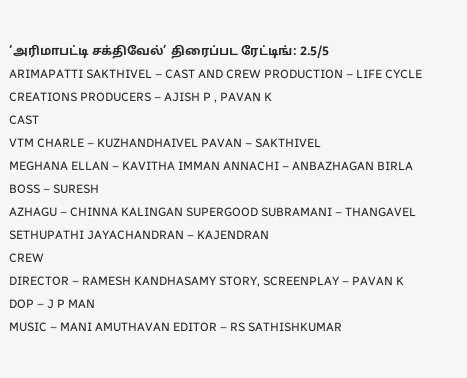‘அரிமாபட்டி சக்திவேல்’ திரைப்பட ரேட்டிங்: 2.5/5
ARIMAPATTI SAKTHIVEL – CAST AND CREW PRODUCTION – LIFE CYCLE CREATIONS PRODUCERS – AJISH P , PAVAN K
CAST
VTM CHARLE – KUZHANDHAIVEL PAVAN – SAKTHIVEL
MEGHANA ELLAN – KAVITHA IMMAN ANNACHI – ANBAZHAGAN BIRLA BOSS – SURESH
AZHAGU – CHINNA KALINGAN SUPERGOOD SUBRAMANI – THANGAVEL
SETHUPATHI JAYACHANDRAN – KAJENDRAN
CREW
DIRECTOR – RAMESH KANDHASAMY STORY, SCREENPLAY – PAVAN K DOP – J P MAN
MUSIC – MANI AMUTHAVAN EDITOR – RS SATHISHKUMAR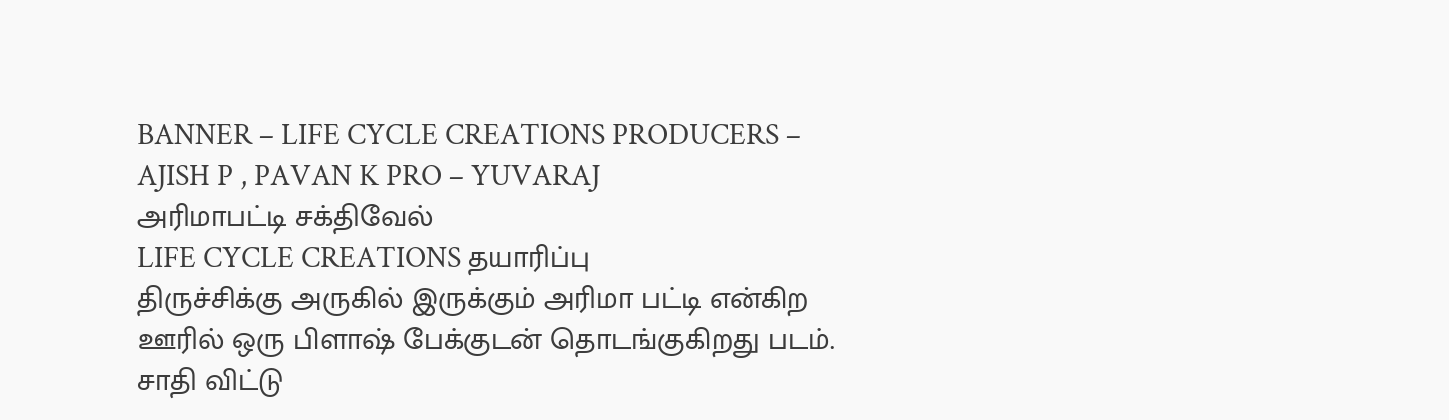BANNER – LIFE CYCLE CREATIONS PRODUCERS – AJISH P , PAVAN K PRO – YUVARAJ
அரிமாபட்டி சக்திவேல்
LIFE CYCLE CREATIONS தயாரிப்பு
திருச்சிக்கு அருகில் இருக்கும் அரிமா பட்டி என்கிற ஊரில் ஒரு பிளாஷ் பேக்குடன் தொடங்குகிறது படம்.
சாதி விட்டு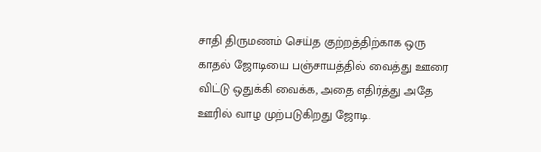சாதி திருமணம் செய்த குற்றத்திற்காக ஒரு காதல் ஜோடியை பஞ்சாயத்தில் வைத்து ஊரை விட்டு ஒதுக்கி வைக்க, அதை எதிர்த்து அதே ஊரில் வாழ முற்படுகிறது ஜோடி.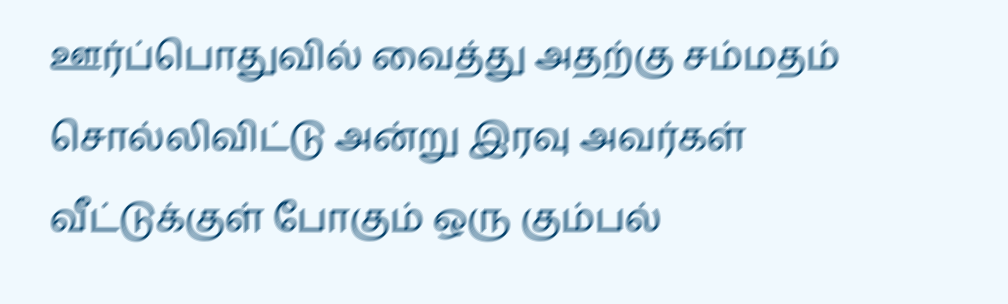ஊர்ப்பொதுவில் வைத்து அதற்கு சம்மதம் சொல்லிவிட்டு அன்று இரவு அவர்கள் வீட்டுக்குள் போகும் ஒரு கும்பல்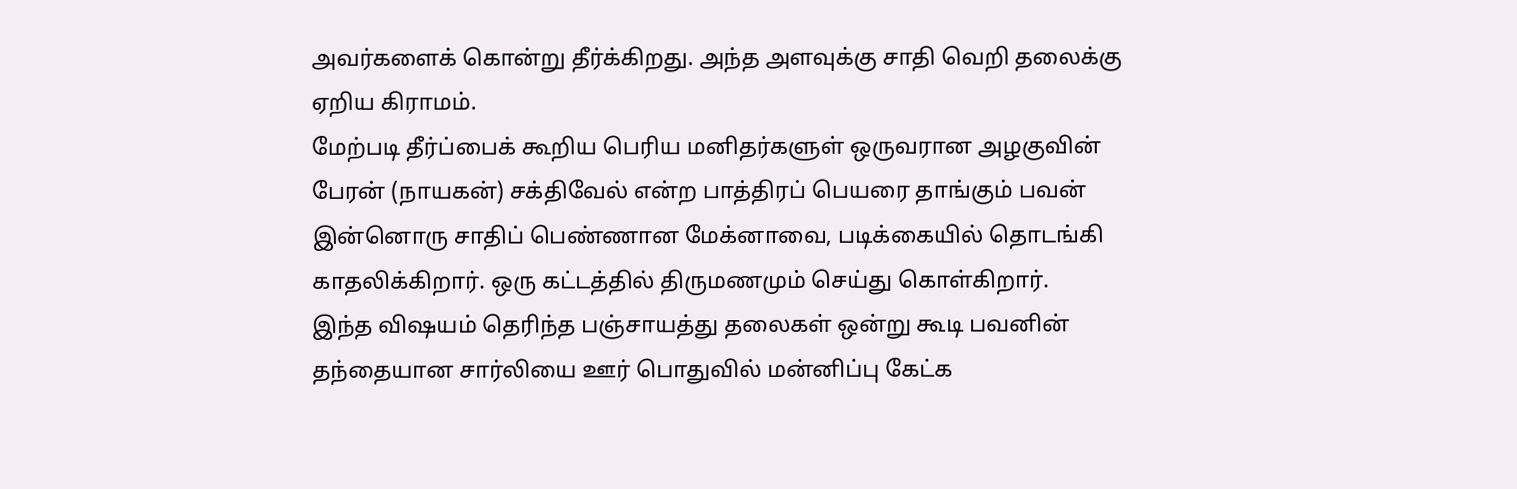அவர்களைக் கொன்று தீர்க்கிறது. அந்த அளவுக்கு சாதி வெறி தலைக்கு ஏறிய கிராமம்.
மேற்படி தீர்ப்பைக் கூறிய பெரிய மனிதர்களுள் ஒருவரான அழகுவின் பேரன் (நாயகன்) சக்திவேல் என்ற பாத்திரப் பெயரை தாங்கும் பவன் இன்னொரு சாதிப் பெண்ணான மேக்னாவை, படிக்கையில் தொடங்கி காதலிக்கிறார். ஒரு கட்டத்தில் திருமணமும் செய்து கொள்கிறார்.
இந்த விஷயம் தெரிந்த பஞ்சாயத்து தலைகள் ஒன்று கூடி பவனின் தந்தையான சார்லியை ஊர் பொதுவில் மன்னிப்பு கேட்க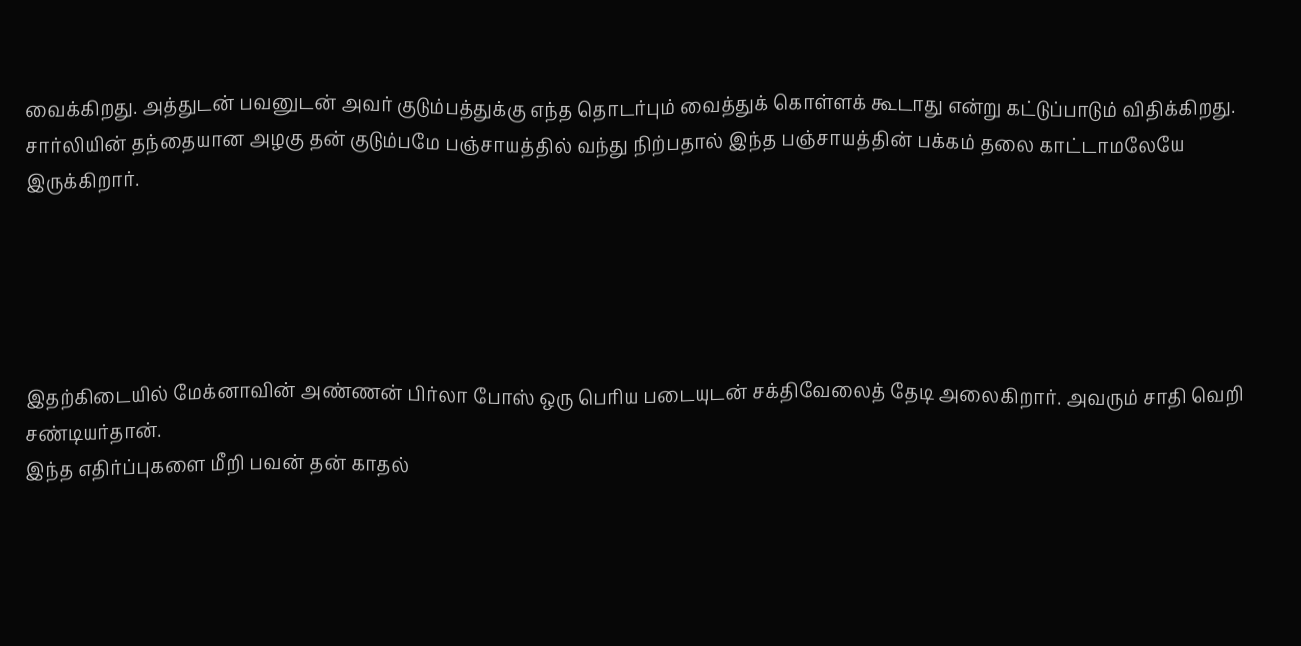வைக்கிறது. அத்துடன் பவனுடன் அவர் குடும்பத்துக்கு எந்த தொடர்பும் வைத்துக் கொள்ளக் கூடாது என்று கட்டுப்பாடும் விதிக்கிறது. சார்லியின் தந்தையான அழகு தன் குடும்பமே பஞ்சாயத்தில் வந்து நிற்பதால் இந்த பஞ்சாயத்தின் பக்கம் தலை காட்டாமலேயே இருக்கிறார்.





இதற்கிடையில் மேக்னாவின் அண்ணன் பிர்லா போஸ் ஒரு பெரிய படையுடன் சக்திவேலைத் தேடி அலைகிறார். அவரும் சாதி வெறி சண்டியர்தான்.
இந்த எதிர்ப்புகளை மீறி பவன் தன் காதல்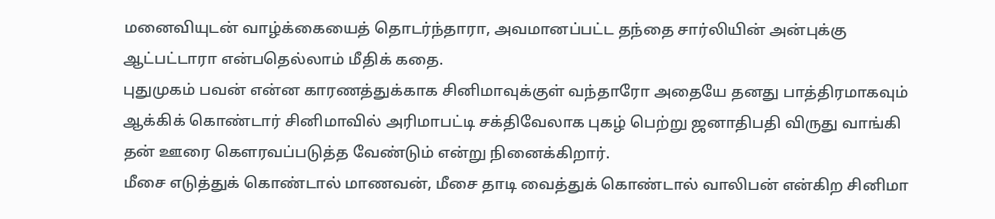மனைவியுடன் வாழ்க்கையைத் தொடர்ந்தாரா, அவமானப்பட்ட தந்தை சார்லியின் அன்புக்கு ஆட்பட்டாரா என்பதெல்லாம் மீதிக் கதை.
புதுமுகம் பவன் என்ன காரணத்துக்காக சினிமாவுக்குள் வந்தாரோ அதையே தனது பாத்திரமாகவும் ஆக்கிக் கொண்டார் சினிமாவில் அரிமாபட்டி சக்திவேலாக புகழ் பெற்று ஜனாதிபதி விருது வாங்கி தன் ஊரை கௌரவப்படுத்த வேண்டும் என்று நினைக்கிறார்.
மீசை எடுத்துக் கொண்டால் மாணவன், மீசை தாடி வைத்துக் கொண்டால் வாலிபன் என்கிற சினிமா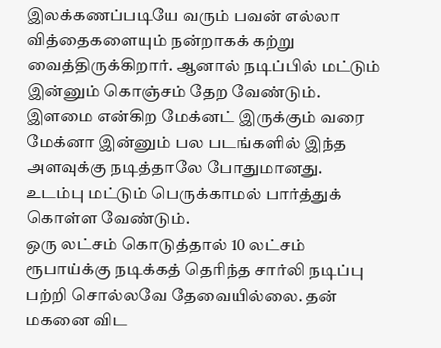இலக்கணப்படியே வரும் பவன் எல்லா வித்தைகளையும் நன்றாகக் கற்று வைத்திருக்கிறார். ஆனால் நடிப்பில் மட்டும் இன்னும் கொஞ்சம் தேற வேண்டும்.
இளமை என்கிற மேக்னட் இருக்கும் வரை மேக்னா இன்னும் பல படங்களில் இந்த அளவுக்கு நடித்தாலே போதுமானது. உடம்பு மட்டும் பெருக்காமல் பார்த்துக் கொள்ள வேண்டும்.
ஒரு லட்சம் கொடுத்தால் 10 லட்சம் ரூபாய்க்கு நடிக்கத் தெரிந்த சார்லி நடிப்பு பற்றி சொல்லவே தேவையில்லை. தன் மகனை விட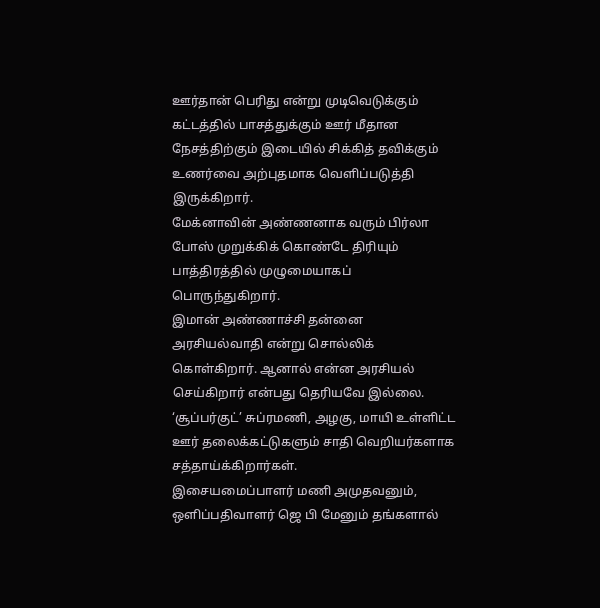ஊர்தான் பெரிது என்று முடிவெடுக்கும் கட்டத்தில் பாசத்துக்கும் ஊர் மீதான நேசத்திற்கும் இடையில் சிக்கித் தவிக்கும் உணர்வை அற்புதமாக வெளிப்படுத்தி இருக்கிறார்.
மேக்னாவின் அண்ணனாக வரும் பிர்லா போஸ் முறுக்கிக் கொண்டே திரியும் பாத்திரத்தில் முழுமையாகப் பொருந்துகிறார்.
இமான் அண்ணாச்சி தன்னை அரசியல்வாதி என்று சொல்லிக் கொள்கிறார். ஆனால் என்ன அரசியல் செய்கிறார் என்பது தெரியவே இல்லை.
‘சூப்பர்குட்’ சுப்ரமணி, அழகு, மாயி உள்ளிட்ட ஊர் தலைக்கட்டுகளும் சாதி வெறியர்களாக சத்தாய்க்கிறார்கள்.
இசையமைப்பாளர் மணி அமுதவனும், ஒளிப்பதிவாளர் ஜெ பி மேனும் தங்களால்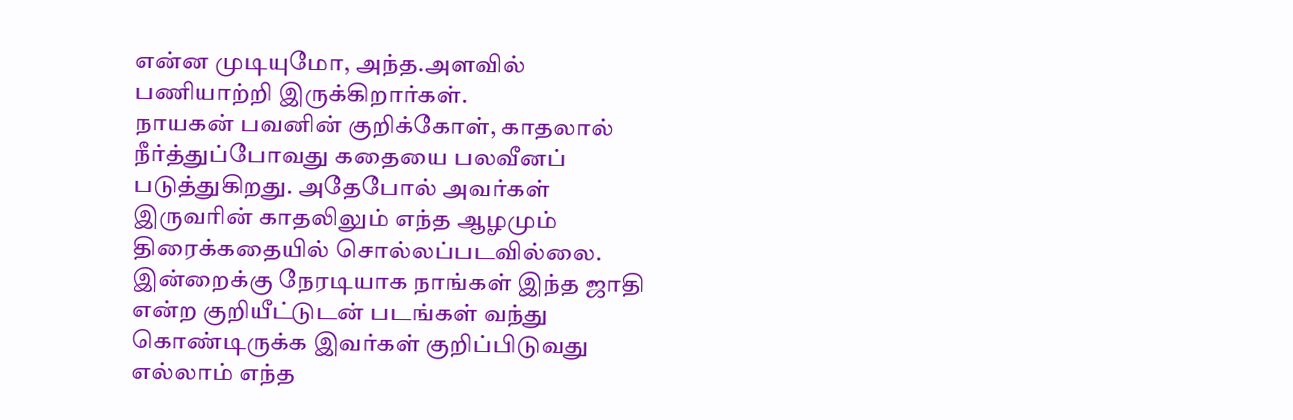என்ன முடியுமோ, அந்த.அளவில் பணியாற்றி இருக்கிறார்கள்.
நாயகன் பவனின் குறிக்கோள், காதலால் நீர்த்துப்போவது கதையை பலவீனப் படுத்துகிறது. அதேபோல் அவர்கள் இருவரின் காதலிலும் எந்த ஆழமும் திரைக்கதையில் சொல்லப்படவில்லை.
இன்றைக்கு நேரடியாக நாங்கள் இந்த ஜாதி என்ற குறியீட்டுடன் படங்கள் வந்து கொண்டிருக்க இவர்கள் குறிப்பிடுவது எல்லாம் எந்த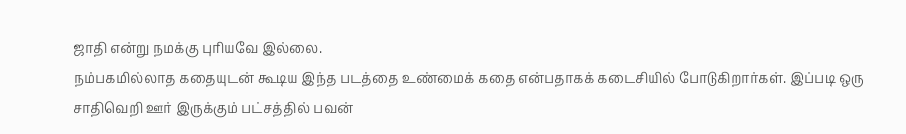ஜாதி என்று நமக்கு புரியவே இல்லை.
நம்பகமில்லாத கதையுடன் கூடிய இந்த படத்தை உண்மைக் கதை என்பதாகக் கடைசியில் போடுகிறார்கள். இப்படி ஒரு சாதிவெறி ஊர் இருக்கும் பட்சத்தில் பவன்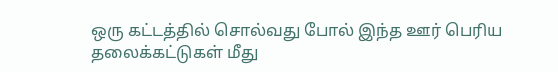ஒரு கட்டத்தில் சொல்வது போல் இந்த ஊர் பெரிய தலைக்கட்டுகள் மீது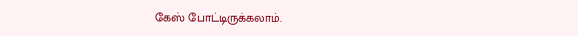கேஸ் போட்டிருக்கலாம்.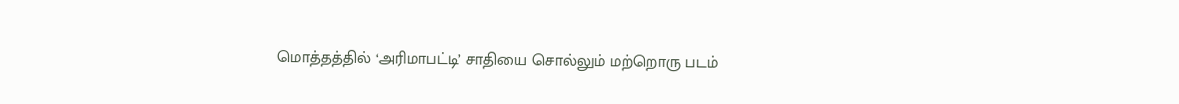மொத்தத்தில் ‘அரிமாபட்டி’ சாதியை சொல்லும் மற்றொரு படம்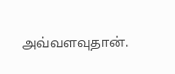அவ்வளவுதான்.